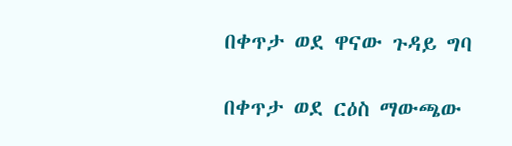በቀጥታ ወደ ዋናው ጉዳይ ግባ

በቀጥታ ወደ ርዕስ ማውጫው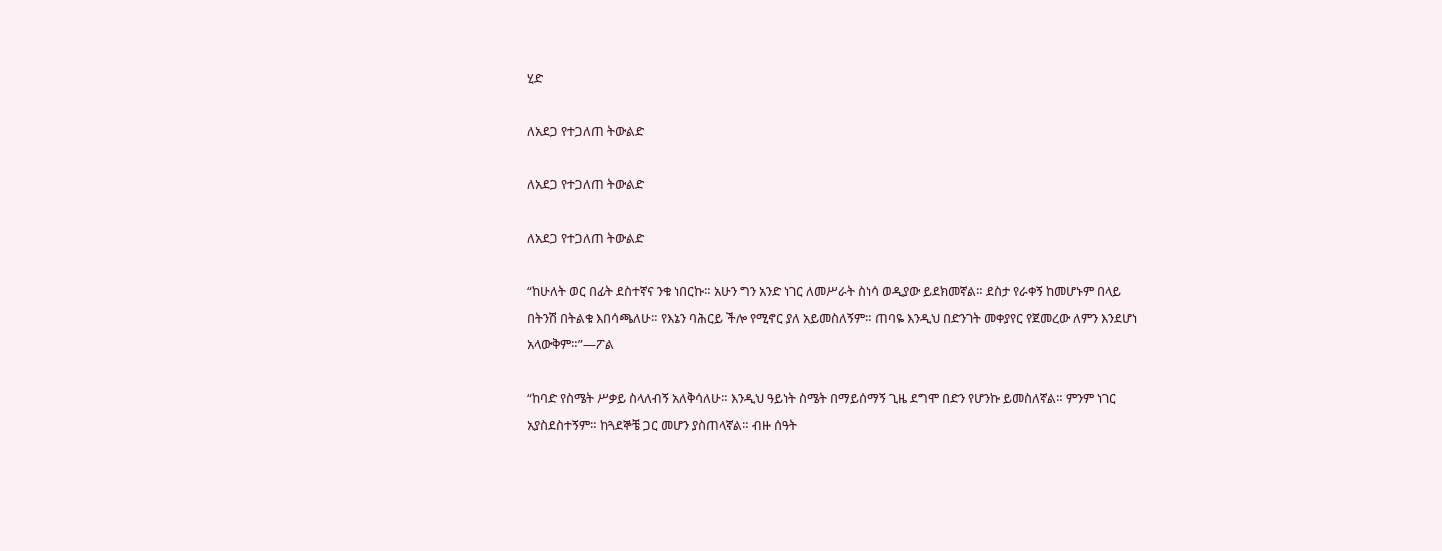ሂድ

ለአደጋ የተጋለጠ ትውልድ

ለአደጋ የተጋለጠ ትውልድ

ለአደጋ የተጋለጠ ትውልድ

“ከሁለት ወር በፊት ደስተኛና ንቁ ነበርኩ። አሁን ግን አንድ ነገር ለመሥራት ስነሳ ወዲያው ይደክመኛል። ደስታ የራቀኝ ከመሆኑም በላይ በትንሽ በትልቁ እበሳጫለሁ። የእኔን ባሕርይ ችሎ የሚኖር ያለ አይመስለኝም። ጠባዬ እንዲህ በድንገት መቀያየር የጀመረው ለምን እንደሆነ አላውቅም።”—ፖል

“ከባድ የስሜት ሥቃይ ስላለብኝ አለቅሳለሁ። እንዲህ ዓይነት ስሜት በማይሰማኝ ጊዜ ደግሞ በድን የሆንኩ ይመስለኛል። ምንም ነገር አያስደስተኝም። ከጓደኞቼ ጋር መሆን ያስጠላኛል። ብዙ ሰዓት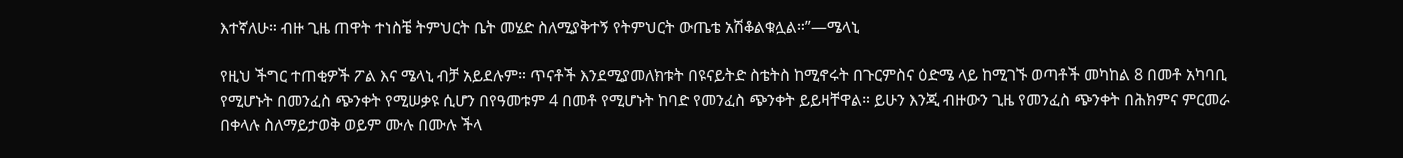እተኛለሁ። ብዙ ጊዜ ጠዋት ተነስቼ ትምህርት ቤት መሄድ ስለሚያቅተኝ የትምህርት ውጤቴ አሽቆልቁሏል።”—ሜላኒ

የዚህ ችግር ተጠቂዎች ፖል እና ሜላኒ ብቻ አይደሉም። ጥናቶች እንደሚያመለክቱት በዩናይትድ ስቴትስ ከሚኖሩት በጉርምስና ዕድሜ ላይ ከሚገኙ ወጣቶች መካከል 8 በመቶ አካባቢ የሚሆኑት በመንፈስ ጭንቀት የሚሠቃዩ ሲሆን በየዓመቱም 4 በመቶ የሚሆኑት ከባድ የመንፈስ ጭንቀት ይይዛቸዋል። ይሁን እንጂ ብዙውን ጊዜ የመንፈስ ጭንቀት በሕክምና ምርመራ በቀላሉ ስለማይታወቅ ወይም ሙሉ በሙሉ ችላ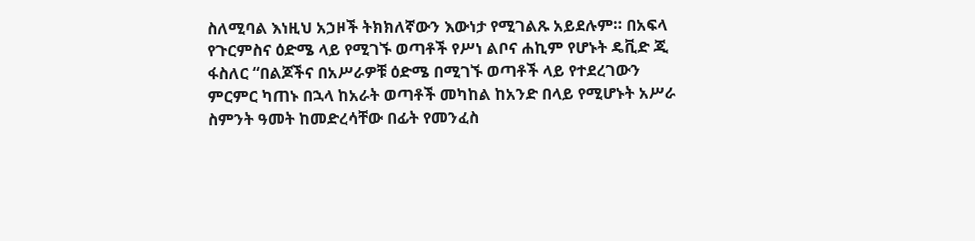ስለሚባል እነዚህ አኃዞች ትክክለኛውን እውነታ የሚገልጹ አይደሉም። በአፍላ የጉርምስና ዕድሜ ላይ የሚገኙ ወጣቶች የሥነ ልቦና ሐኪም የሆኑት ዴቪድ ጂ ፋስለር “በልጆችና በአሥራዎቹ ዕድሜ በሚገኙ ወጣቶች ላይ የተደረገውን ምርምር ካጠኑ በኋላ ከአራት ወጣቶች መካከል ከአንድ በላይ የሚሆኑት አሥራ ስምንት ዓመት ከመድረሳቸው በፊት የመንፈስ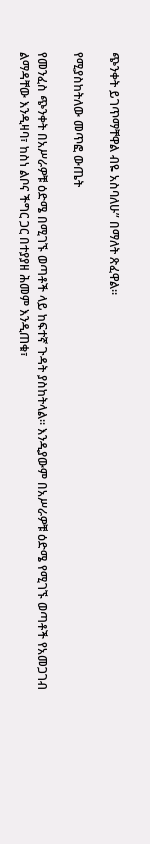ጭንቀት ይገጥማቸዋል ብዬ አስባለሁ” በማለት ጽፈዋል።

የሚያስከትለው መጥፎ ውጤት

የመንፈስ ጭንቀት በአሥራዎቹ ዕድሜ በሚገኙ ወጣቶች ላይ ከፍተኛ ጉዳት ያስከትላል። እንዲያውም በአሥራዎቹ ዕድሜ የሚገኙ ወጣቶች የአመጋገብ ልማዳቸው እንዲዛባ፣ ከስነ ልቦና ችግር ጋር በተያያዘ ሕመም እንዲጠቁ፣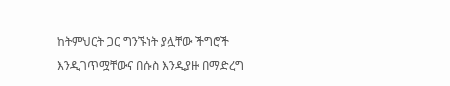ከትምህርት ጋር ግንኙነት ያሏቸው ችግሮች እንዲገጥሟቸውና በሱስ እንዲያዙ በማድረግ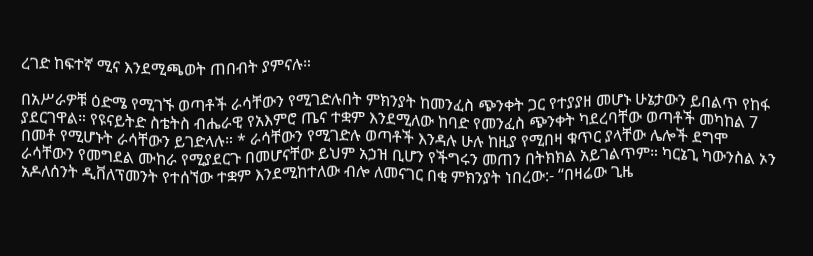ረገድ ከፍተኛ ሚና እንደሚጫወት ጠበብት ያምናሉ።

በአሥራዎቹ ዕድሜ የሚገኙ ወጣቶች ራሳቸውን የሚገድሉበት ምክንያት ከመንፈስ ጭንቀት ጋር የተያያዘ መሆኑ ሁኔታውን ይበልጥ የከፋ ያደርገዋል። የዩናይትድ ስቴትስ ብሔራዊ የአእምሮ ጤና ተቋም እንደሚለው ከባድ የመንፈስ ጭንቀት ካደረባቸው ወጣቶች መካከል 7 በመቶ የሚሆኑት ራሳቸውን ይገድላሉ። * ራሳቸውን የሚገድሉ ወጣቶች እንዳሉ ሁሉ ከዚያ የሚበዛ ቁጥር ያላቸው ሌሎች ደግሞ ራሳቸውን የመግደል ሙከራ የሚያደርጉ በመሆናቸው ይህም አኃዝ ቢሆን የችግሩን መጠን በትክክል አይገልጥም። ካርኔጊ ካውንስል ኦን አዶለሰንት ዲቨለፕመንት የተሰኘው ተቋም እንደሚከተለው ብሎ ለመናገር በቂ ምክንያት ነበረው:- “በዛሬው ጊዜ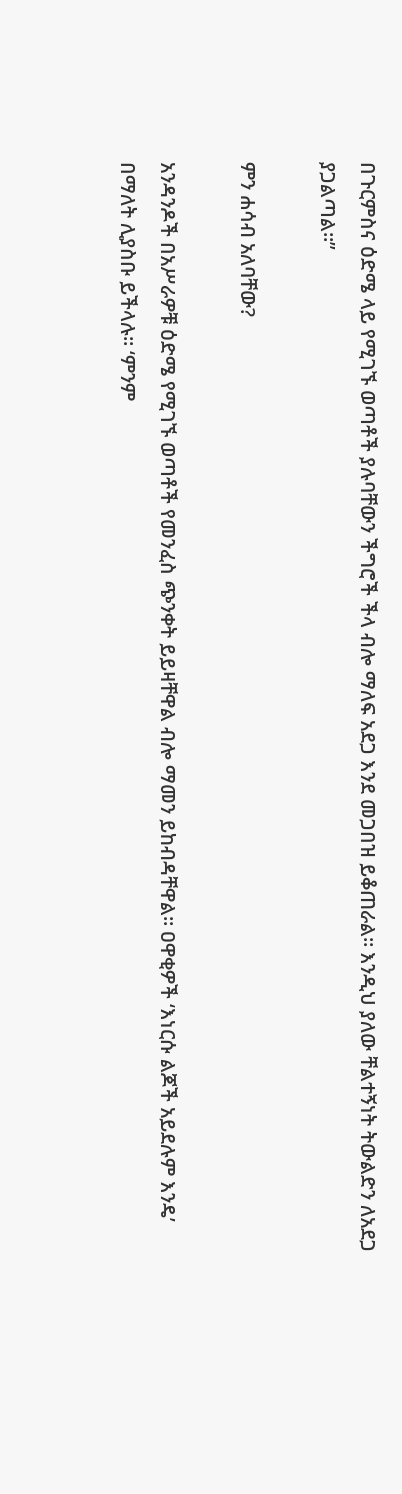በጉርምስና ዕድሜ ላይ የሚገኙ ወጣቶች ያሉባቸውን ችግሮች ችላ ብሎ ማለፍ አደጋ እንደ መጋበዝ ይቆጠራል። እንዲህ ያለው ቸልተኝነት ትውልድን ለአደጋ ያጋልጣል።”

ምን ሐሳብ አለባቸው?

አንዳንዶች በአሥራዎቹ ዕድሜ የሚገኙ ወጣቶች የመንፈስ ጭንቀት ይይዛቸዋል ብሎ ማመን ይከብዳቸዋል። ዐዋቂዎች ‘እነርሱ ልጆች አይደሉም እንዴ’ በማለት ሊያስቡ ይችላሉ። ‘ምንም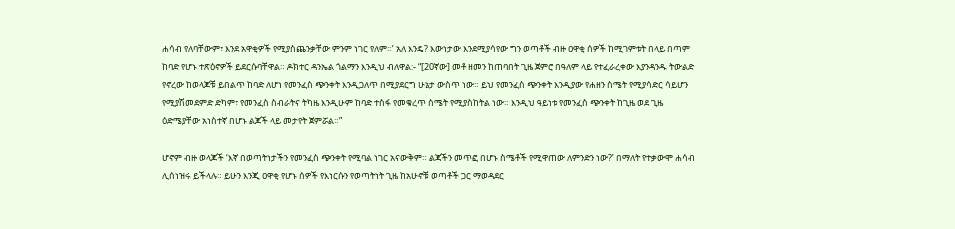ሐሳብ የለባቸውም፣ እንደ አዋቂዎች የሚያስጨንቃቸው ምንም ነገር የለም።’ አለ እንዴ? እውነታው እንደሚያሳየው ግን ወጣቶች ብዙ ዐዋቂ ሰዎች ከሚገምቱት በላይ በጣም ከባድ የሆኑ ተጽዕኖዎች ይደርሱባቸዋል። ዶክተር ዳንኤል ጎልማን እንዲህ ብለዋል:- “[20ኛው] መቶ ዘመን ከጠባበት ጊዜ ጀምሮ በዓለም ላይ የተፈራረቀው እያንዳንዱ ትውልድ የኖረው ከወላጆቹ ይበልጥ ከባድ ለሆነ የመንፈስ ጭንቀት እንዲጋለጥ በሚያደርግ ሁኔታ ውስጥ ነው። ይህ የመንፈስ ጭንቀት እንዲያው የሐዘን ስሜት የሚያሳድር ሳይሆን የሚያሽመደምድ ድካም፣ የመንፈስ ስብራትና ትካዜ እንዲሁም ከባድ ተስፋ የመቁረጥ ስሜት የሚያስከትል ነው። እንዲህ ዓይነቱ የመንፈስ ጭንቀት ከጊዜ ወደ ጊዜ ዕድሜያቸው አነስተኛ በሆኑ ልጆች ላይ መታየት ጀምሯል።”

ሆኖም ብዙ ወላጆች ‘እኛ በወጣትነታችን የመንፈስ ጭንቀት የሚባል ነገር አናውቅም። ልጃችን መጥፎ በሆኑ ስሜቶች የሚዋጠው ለምንድን ነው?’ በማለት የተቃውሞ ሐሳብ ሊሰነዝሩ ይችላሉ። ይሁን እንጂ ዐዋቂ የሆኑ ሰዎች የእነርሱን የወጣትነት ጊዜ ከአሁኖቹ ወጣቶች ጋር ማወዳደር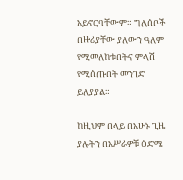አይኖርባቸውም። ግለሰቦች በዙሪያቸው ያለውን ዓለም የሚመለከቱበትና ምላሽ የሚሰጡበት መንገድ ይለያያል።

ከዚህም በላይ በአሁኑ ጊዜ ያሉትን በአሥራዎቹ ዕድሜ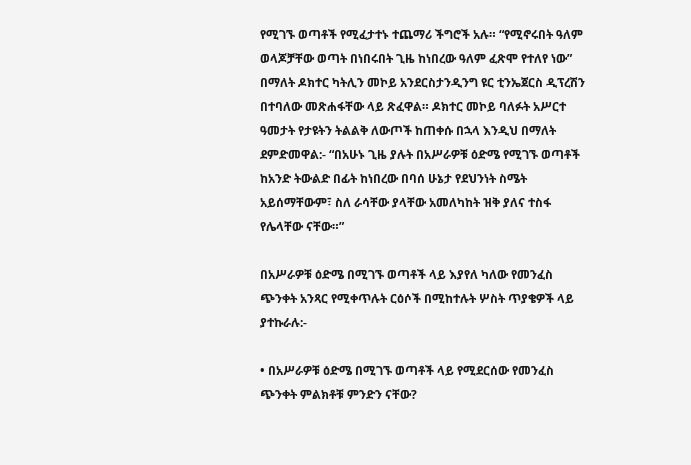የሚገኙ ወጣቶች የሚፈታተኑ ተጨማሪ ችግሮች አሉ። “የሚኖሩበት ዓለም ወላጆቻቸው ወጣት በነበሩበት ጊዜ ከነበረው ዓለም ፈጽሞ የተለየ ነው” በማለት ዶክተር ካትሊን መኮይ አንደርስታንዲንግ ዩር ቲንኤጀርስ ዲፕረሽን በተባለው መጽሐፋቸው ላይ ጽፈዋል። ዶክተር መኮይ ባለፉት አሥርተ ዓመታት የታዩትን ትልልቅ ለውጦች ከጠቀሱ በኋላ እንዲህ በማለት ደምድመዋል:- “በአሁኑ ጊዜ ያሉት በአሥራዎቹ ዕድሜ የሚገኙ ወጣቶች ከአንድ ትውልድ በፊት ከነበረው በባሰ ሁኔታ የደህንነት ስሜት አይሰማቸውም፣ ስለ ራሳቸው ያላቸው አመለካከት ዝቅ ያለና ተስፋ የሌላቸው ናቸው።”

በአሥራዎቹ ዕድሜ በሚገኙ ወጣቶች ላይ እያየለ ካለው የመንፈስ ጭንቀት አንጻር የሚቀጥሉት ርዕሶች በሚከተሉት ሦስት ጥያቄዎች ላይ ያተኩራሉ:-

• በአሥራዎቹ ዕድሜ በሚገኙ ወጣቶች ላይ የሚደርሰው የመንፈስ ጭንቀት ምልክቶቹ ምንድን ናቸው?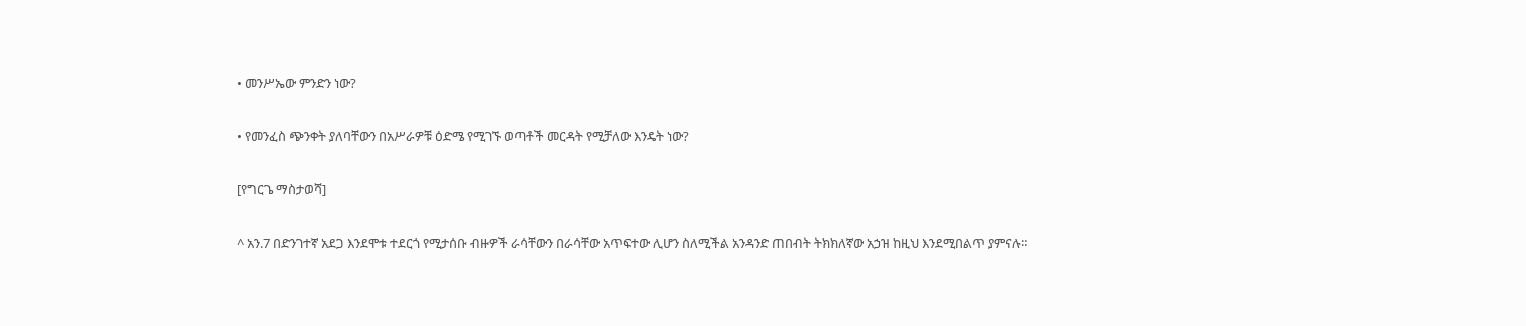• መንሥኤው ምንድን ነው?

• የመንፈስ ጭንቀት ያለባቸውን በአሥራዎቹ ዕድሜ የሚገኙ ወጣቶች መርዳት የሚቻለው እንዴት ነው?

[የግርጌ ማስታወሻ]

^ አን.7 በድንገተኛ አደጋ እንደሞቱ ተደርጎ የሚታሰቡ ብዙዎች ራሳቸውን በራሳቸው አጥፍተው ሊሆን ስለሚችል አንዳንድ ጠበብት ትክክለኛው አኃዝ ከዚህ እንደሚበልጥ ያምናሉ።